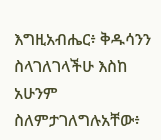እግዚአብሔር፥ ቅዱሳንን ስላገለገላችሁ እስከ አሁንም ስለምታገለግሉአቸው፥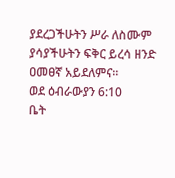ያደረጋችሁትን ሥራ ለስሙም ያሳያችሁትን ፍቅር ይረሳ ዘንድ ዐመፀኛ አይደለምና።
ወደ ዕብራውያን 6:10
ቤት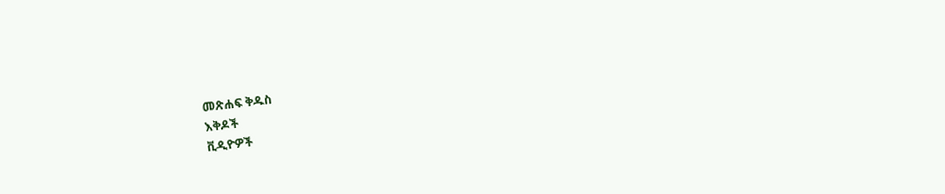መጽሐፍ ቅዱስ
እቅዶች
ቪዲዮዎች